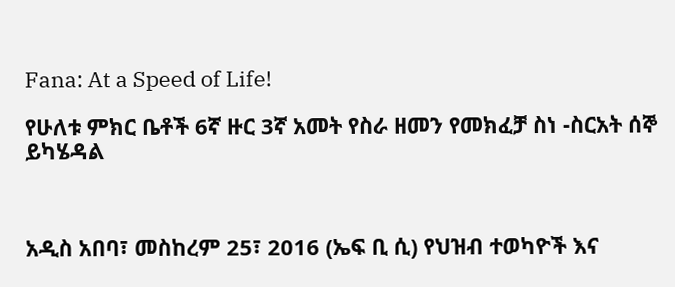Fana: At a Speed of Life!

የሁለቱ ምክር ቤቶች 6ኛ ዙር 3ኛ አመት የስራ ዘመን የመክፈቻ ስነ -ስርአት ሰኞ ይካሄዳል



አዲስ አበባ፣ መስከረም 25፣ 2016 (ኤፍ ቢ ሲ) የህዝብ ተወካዮች እና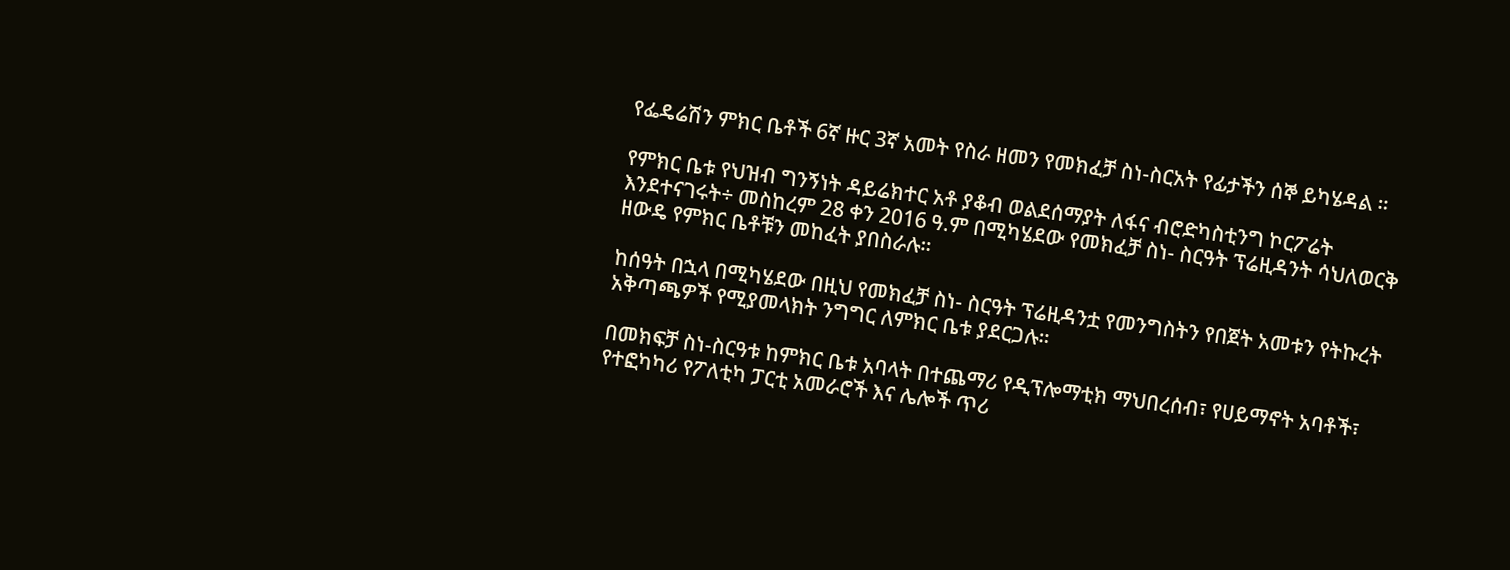የፌዴሬሽን ምክር ቤቶች 6ኛ ዙር 3ኛ አመት የስራ ዘመን የመክፈቻ ስነ-ስርአት የፊታችን ሰኞ ይካሄዳል ።

የምክር ቤቱ የህዝብ ግንኝነት ዳይሬክተር አቶ ያቆብ ወልደሰማያት ለፋና ብሮድካስቲንግ ኮርፖሬት እንደተናገሩት÷ መስከረም 28 ቀን 2016 ዓ.ም በሚካሄደው የመክፈቻ ስነ- ስርዓት ፕሬዚዳንት ሳህለወርቅ ዘውዴ የምክር ቤቶቹን መከፈት ያበስራሉ።

ከሰዓት በኋላ በሚካሄደው በዚህ የመክፈቻ ስነ- ስርዓት ፕሬዚዳንቷ የመንግስትን የበጀት አመቱን የትኩረት አቅጣጫዎች የሚያመላክት ንግግር ለምክር ቤቱ ያደርጋሉ።

በመክፍቻ ስነ-ስርዓቱ ከምክር ቤቱ አባላት በተጨማሪ የዲፕሎማቲክ ማህበረሰብ፣ የሀይማኖት አባቶች፣ የተፎካካሪ የፖለቲካ ፓርቲ አመራሮች እና ሌሎች ጥሪ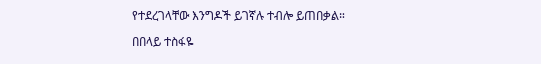የተደረገላቸው እንግዶች ይገኛሉ ተብሎ ይጠበቃል።

በበላይ ተስፋዬ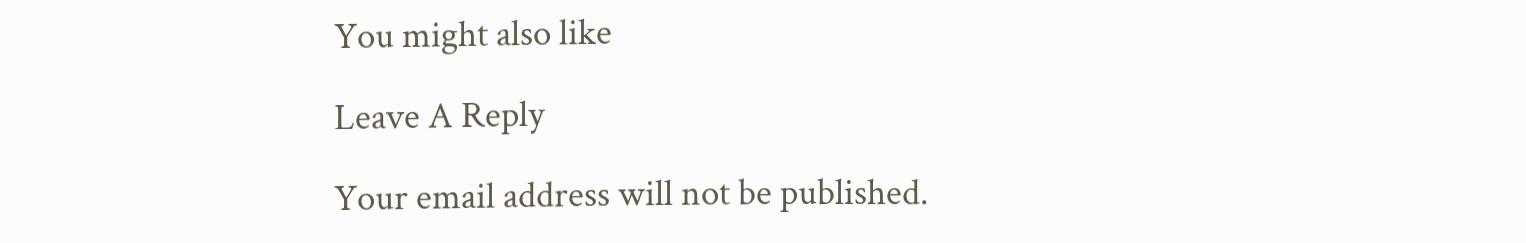You might also like

Leave A Reply

Your email address will not be published.